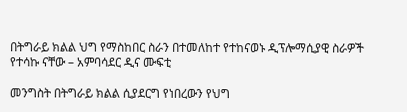በትግራይ ክልል ህግ የማስከበር ስራን በተመለከተ የተከናወኑ ዲፕሎማሲያዊ ስራዎች የተሳኩ ናቸው – አምባሳደር ዲና ሙፍቲ

መንግስት በትግራይ ክልል ሲያደርግ የነበረውን የህግ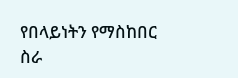የበላይነትን የማስከበር ስራ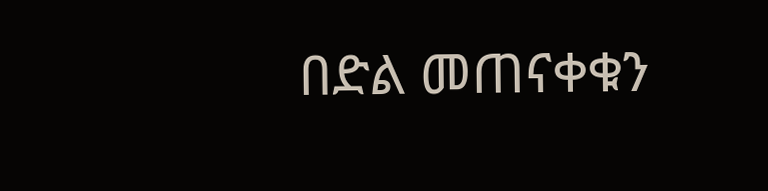በድል መጠናቀቁን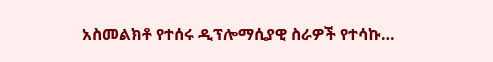አስመልክቶ የተሰሩ ዲፕሎማሲያዊ ስራዎች የተሳኩ…